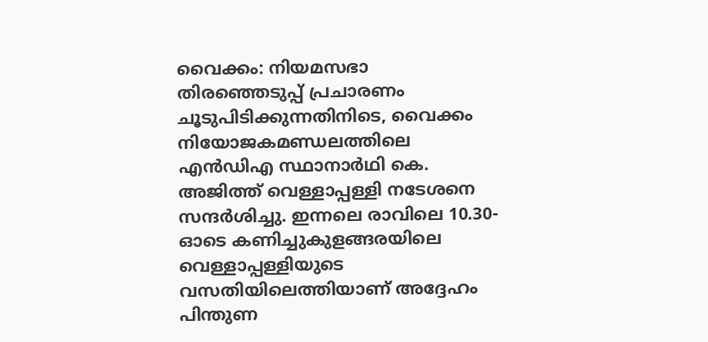വൈക്കം: നിയമസഭാ തിരഞ്ഞെടുപ്പ് പ്രചാരണം ചൂടുപിടിക്കുന്നതിനിടെ, വൈക്കം നിയോജകമണ്ഡലത്തിലെ എൻഡിഎ സ്ഥാനാർഥി കെ. അജിത്ത് വെള്ളാപ്പള്ളി നടേശനെ സന്ദർശിച്ചു. ഇന്നലെ രാവിലെ 10.30-ഓടെ കണിച്ചുകുളങ്ങരയിലെ വെള്ളാപ്പള്ളിയുടെ വസതിയിലെത്തിയാണ് അദ്ദേഹം പിന്തുണ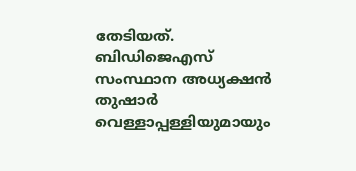തേടിയത്. ബിഡിജെഎസ് സംസ്ഥാന അധ്യക്ഷൻ തുഷാർ വെള്ളാപ്പള്ളിയുമായും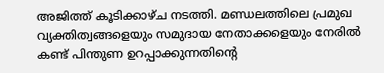അജിത്ത് കൂടിക്കാഴ്ച നടത്തി. മണ്ഡലത്തിലെ പ്രമുഖ വ്യക്തിത്വങ്ങളെയും സമുദായ നേതാക്കളെയും നേരിൽ കണ്ട് പിന്തുണ ഉറപ്പാക്കുന്നതിന്റെ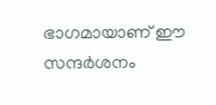ഭാഗമായാണ് ഈ സന്ദർശനം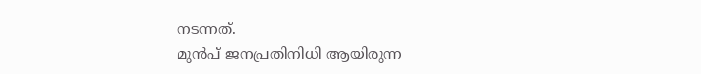നടന്നത്.
മുൻപ് ജനപ്രതിനിധി ആയിരുന്ന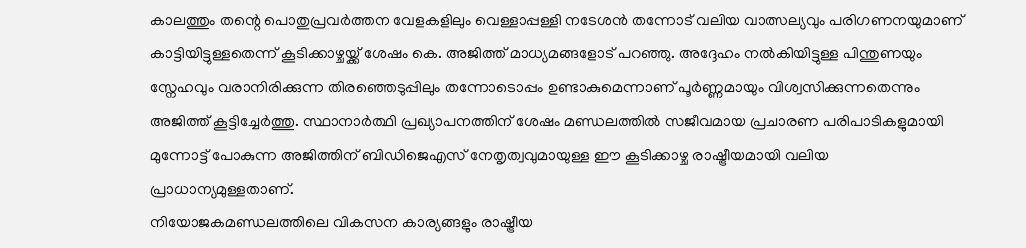കാലത്തും തന്റെ പൊതുപ്രവർത്തന വേളകളിലും വെള്ളാപ്പള്ളി നടേശൻ തന്നോട് വലിയ വാത്സല്യവും പരിഗണനയുമാണ് കാട്ടിയിട്ടുള്ളതെന്ന് കൂടിക്കാഴ്ചയ്ക്ക് ശേഷം കെ. അജിത്ത് മാധ്യമങ്ങളോട് പറഞ്ഞു. അദ്ദേഹം നൽകിയിട്ടുള്ള പിന്തുണയും സ്നേഹവും വരാനിരിക്കുന്ന തിരഞ്ഞെടുപ്പിലും തന്നോടൊപ്പം ഉണ്ടാകുമെന്നാണ് പൂർണ്ണമായും വിശ്വസിക്കുന്നതെന്നും അജിത്ത് കൂട്ടിച്ചേർത്തു. സ്ഥാനാർത്ഥി പ്രഖ്യാപനത്തിന് ശേഷം മണ്ഡലത്തിൽ സജീവമായ പ്രചാരണ പരിപാടികളുമായി മുന്നോട്ട് പോകുന്ന അജിത്തിന് ബിഡിജെഎസ് നേതൃത്വവുമായുള്ള ഈ കൂടിക്കാഴ്ച രാഷ്ട്രീയമായി വലിയ പ്രാധാന്യമുള്ളതാണ്.
നിയോജകമണ്ഡലത്തിലെ വികസന കാര്യങ്ങളും രാഷ്ട്രീയ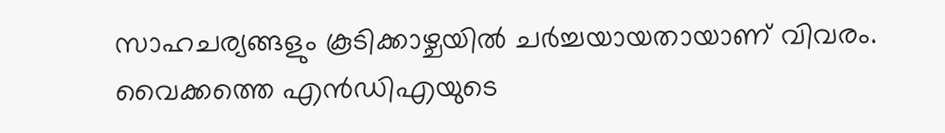സാഹചര്യങ്ങളും കൂടിക്കാഴ്ചയിൽ ചർച്ചയായതായാണ് വിവരം. വൈക്കത്തെ എൻഡിഎയുടെ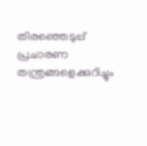തിരഞ്ഞെടുപ്പ് പ്രചാരണ തന്ത്രങ്ങളെക്കുറിച്ചും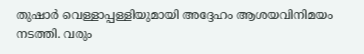തുഷാർ വെള്ളാപ്പള്ളിയുമായി അദ്ദേഹം ആശയവിനിമയം നടത്തി. വരും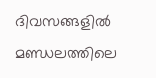ദിവസങ്ങളിൽ മണ്ഡലത്തിലെ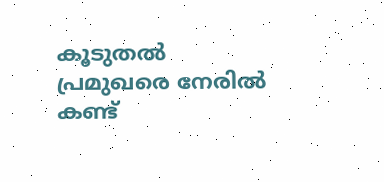കൂടുതൽ പ്രമുഖരെ നേരിൽ കണ്ട്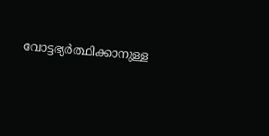വോട്ടഭ്യർത്ഥിക്കാനുള്ള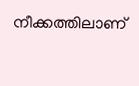നീക്കത്തിലാണ്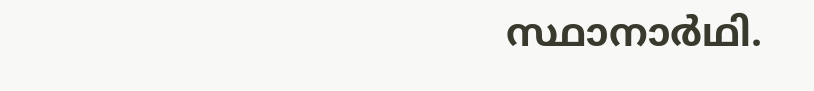സ്ഥാനാർഥി.